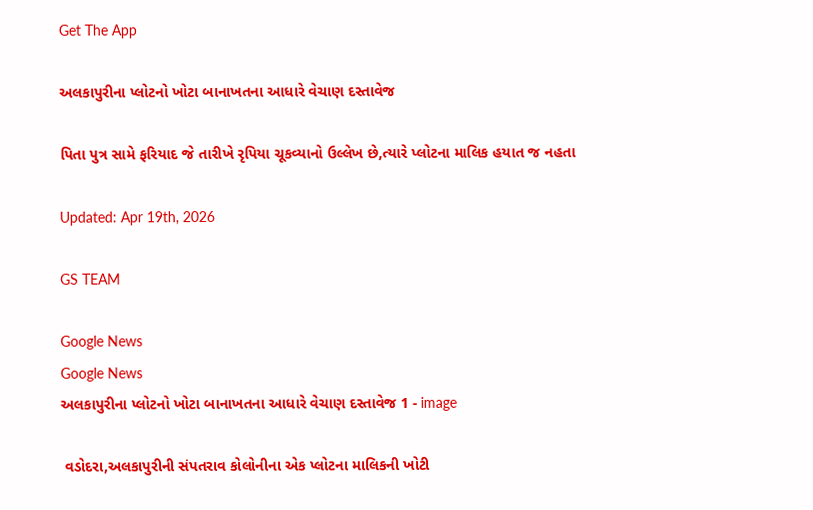Get The App

અલકાપુરીના પ્લોટનો ખોટા બાનાખતના આધારે વેચાણ દસ્તાવેજ

પિતા પુત્ર સામે ફરિયાદ જે તારીખે રૃપિયા ચૂકવ્યાનો ઉલ્લેખ છે,ત્યારે પ્લોટના માલિક હયાત જ નહતા

Updated: Apr 19th, 2026

GS TEAM

Google News
Google News
અલકાપુરીના પ્લોટનો ખોટા બાનાખતના આધારે વેચાણ દસ્તાવેજ 1 - image

 વડોદરા,અલકાપુરીની સંપતરાવ કોલોનીના એક પ્લોટના માલિકની ખોટી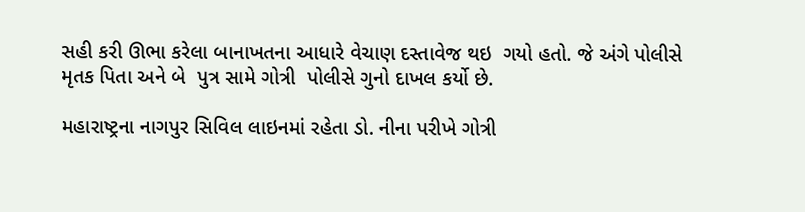સહી કરી ઊભા કરેલા બાનાખતના આધારે વેચાણ દસ્તાવેજ થઇ  ગયો હતો. જે અંગે પોલીસે   મૃતક પિતા અને બે  પુત્ર સામે ગોત્રી  પોલીસે ગુનો દાખલ કર્યો છે.

મહારાષ્ટ્રના નાગપુર સિવિલ લાઇનમાં રહેતા ડો. નીના પરીખે ગોત્રી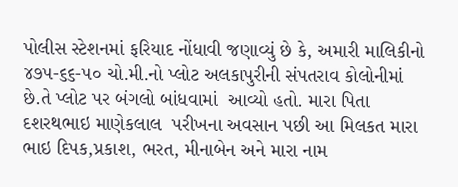પોલીસ સ્ટેશનમાં ફરિયાદ નોંધાવી જણાવ્યું છે કે, અમારી માલિકીનો ૪૭૫-૬૬-૫૦ ચો.મી.નો પ્લોટ અલકાપુરીની સંપતરાવ કોલોનીમાં છે.તે પ્લોટ પર બંગલો બાંધવામાં  આવ્યો હતો. મારા પિતા દશરથભાઇ માણેકલાલ  પરીખના અવસાન પછી આ મિલકત મારા ભાઇ દિપક,પ્રકાશ, ભરત, મીનાબેન અને મારા નામ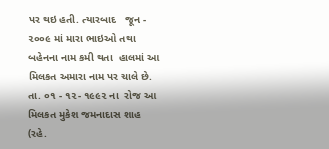પર થઇ હતી. ત્યારબાદ   જૂન - ૨૦૦૯ માં મારા ભાઇઓ તથા બહેનના નામ કમી થતા  હાલમાં આ મિલકત અમારા નામ પર ચાલે છે. તા. ૦૧ - ૧૨- ૧૯૯૨ ના  રોજ આ મિલકત મુકેશ જમનાદાસ શાહ (રહે.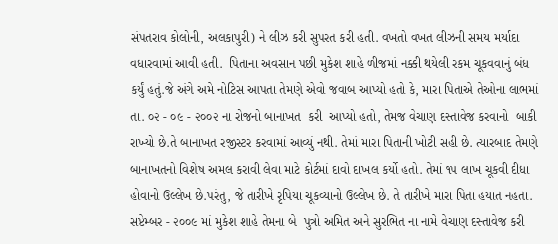સંપતરાવ કોલોની, અલકાપુરી) ને લીઝ કરી સુપરત કરી હતી. વખતો વખત લીઝની સમય મર્યાદા વધારવામાં આવી હતી.  પિતાના અવસાન પછી મુકેશ શાહે ળીજમાં નક્કી થયેલી રકમ ચૂકવવાનું બંધ કર્યું હતું.જે અંગે અમે નોટિસ આપતા તેમણે એવો જવાબ આપ્યો હતો કે, મારા પિતાએ તેઓના લાભમાં તા. ૦૨ - ૦૯ - ૨૦૦૨ ના રોજનો બાનાખત  કરી  આપ્યો હતો, તેમજ વેચાણ દસ્તાવેજ કરવાનો  બાકી રાખ્યો છે.તે બાનાખત રજીસ્ટર કરવામાં આવ્યું નથી. તેમાં મારા પિતાની ખોટી સહી છે. ત્યારબાદ તેમણે બાનાખતનો વિશેષ અમલ કરાવી લેવા માટે કોર્ટમાં દાવો દાખલ કર્યો હતો. તેમાં ૧૫ લાખ ચૂકવી દીધા હોવાનો ઉલ્લેખ છે.પરંતુ, જે તારીખે રૃપિયા ચૂકવ્યાનો ઉલ્લેખ છે. તે તારીખે મારા પિતા હયાત નહતા.  સપ્ટેમ્બર - ૨૦૦૯ માં મુકેશ શાહે તેમના બે  પુત્રો અમિત અને સુરભિત ના નામે વેચાણ દસ્તાવેજ કરી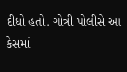દીધો હતો. ગોત્રી પોલીસે આ  કેસમાં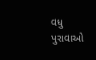વધુ પુરાવાઓ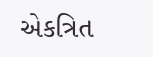એકત્રિત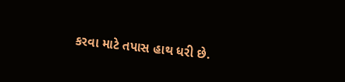કરવા માટે તપાસ હાથ ધરી છે.